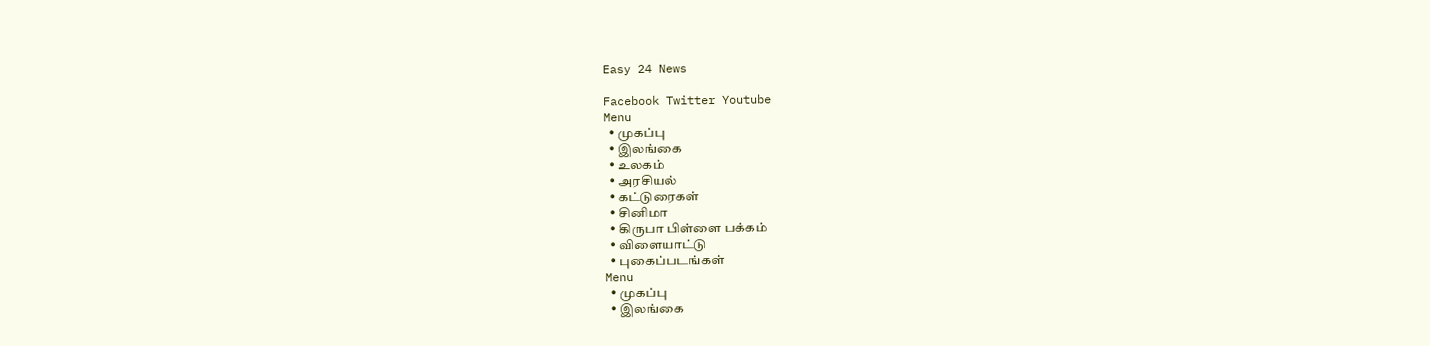Easy 24 News

Facebook Twitter Youtube
Menu
  • முகப்பு
  • இலங்கை
  • உலகம்
  • அரசியல்
  • கட்டுரைகள்
  • சினிமா
  • கிருபா பிள்ளை பக்கம்
  • விளையாட்டு
  • புகைப்படங்கள்
Menu
  • முகப்பு
  • இலங்கை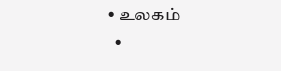• உலகம்
  •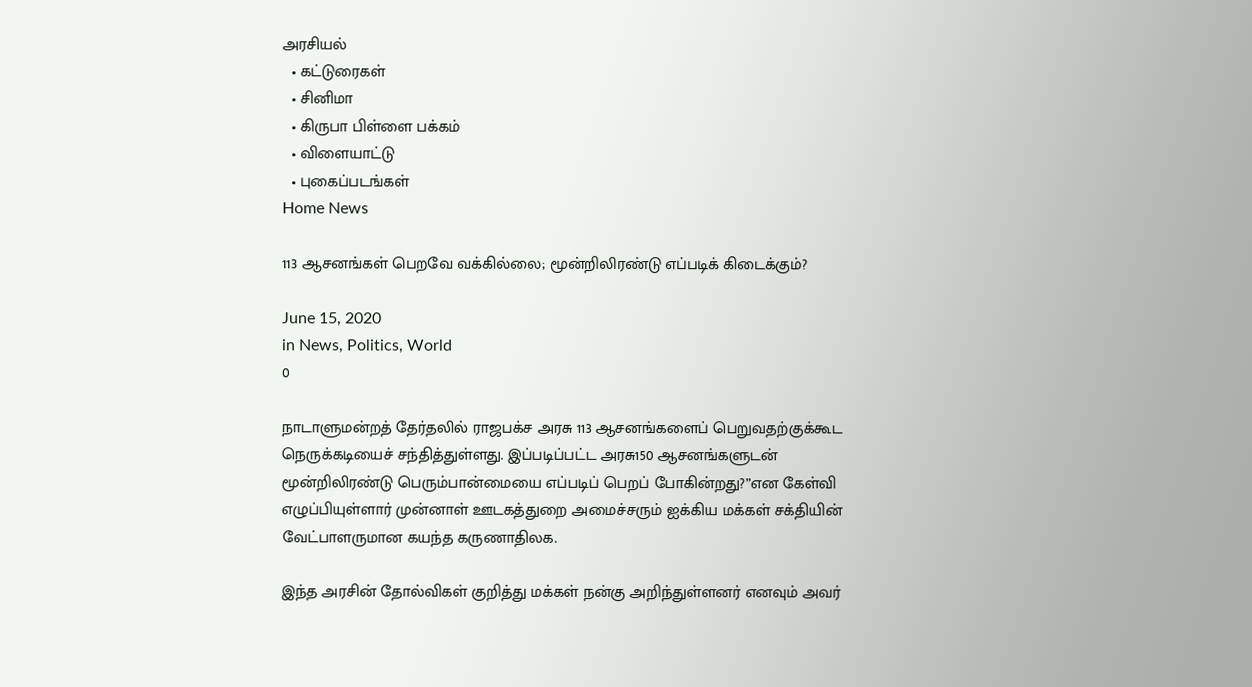அரசியல்
  • கட்டுரைகள்
  • சினிமா
  • கிருபா பிள்ளை பக்கம்
  • விளையாட்டு
  • புகைப்படங்கள்
Home News

113 ஆசனங்கள் பெறவே வக்கில்லை; மூன்றிலிரண்டு எப்படிக் கிடைக்கும்?

June 15, 2020
in News, Politics, World
0

நாடாளுமன்றத் தேர்தலில் ராஜபக்ச அரசு 113 ஆசனங்களைப் பெறுவதற்குக்கூட நெருக்கடியைச் சந்தித்துள்ளது. இப்படிப்பட்ட அரசு150 ஆசனங்களுடன் மூன்றிலிரண்டு பெரும்பான்மையை எப்படிப் பெறப் போகின்றது?”என கேள்வி எழுப்பியுள்ளார் முன்னாள் ஊடகத்துறை அமைச்சரும் ஐக்கிய மக்கள் சக்தியின் வேட்பாளருமான கயந்த கருணாதிலக.

இந்த அரசின் தோல்விகள் குறித்து மக்கள் நன்கு அறிந்துள்ளனர் எனவும் அவர்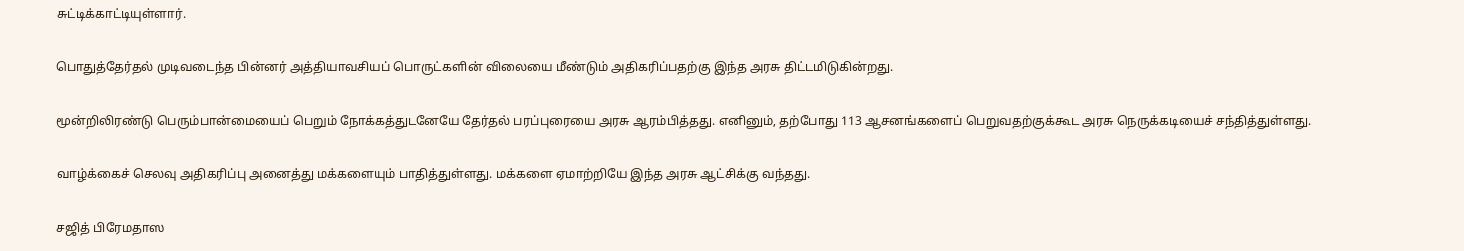சுட்டிக்காட்டியுள்ளார்.

பொதுத்தேர்தல் முடிவடைந்த பின்னர் அத்தியாவசியப் பொருட்களின் விலையை மீண்டும் அதிகரிப்பதற்கு இந்த அரசு திட்டமிடுகின்றது.

மூன்றிலிரண்டு பெரும்பான்மையைப் பெறும் நோக்கத்துடனேயே தேர்தல் பரப்புரையை அரசு ஆரம்பித்தது. எனினும், தற்போது 113 ஆசனங்களைப் பெறுவதற்குக்கூட அரசு நெருக்கடியைச் சந்தித்துள்ளது.

வாழ்க்கைச் செலவு அதிகரிப்பு அனைத்து மக்களையும் பாதித்துள்ளது. மக்களை ஏமாற்றியே இந்த அரசு ஆட்சிக்கு வந்தது.

சஜித் பிரேமதாஸ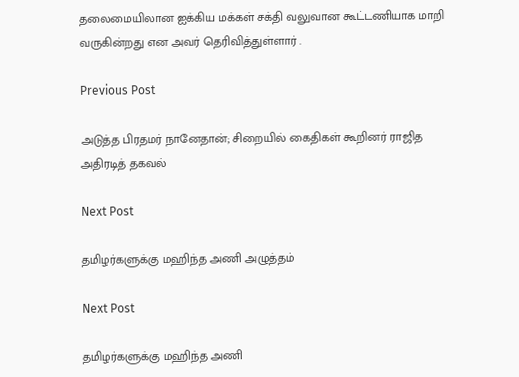தலைமையிலான ஐக்கிய மக்கள் சக்தி வலுவான கூட்டணியாக மாறி வருகின்றது என அவர் தெரிவித்துள்ளார் .

Previous Post

அடுத்த பிரதமர் நானேதான்; சிறையில் கைதிகள் கூறினர் ராஜித அதிரடித் தகவல்

Next Post

தமிழர்களுக்கு மஹிந்த அணி அழுத்தம்

Next Post

தமிழர்களுக்கு மஹிந்த அணி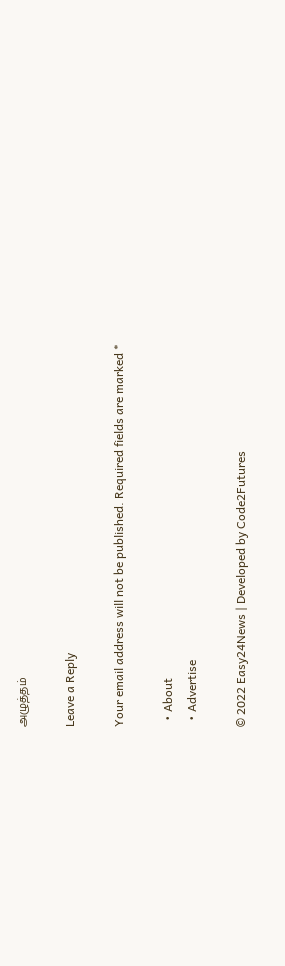அழுத்தம்

Leave a Reply

Your email address will not be published. Required fields are marked *

  • About
  • Advertise

© 2022 Easy24News | Developed by Code2Futures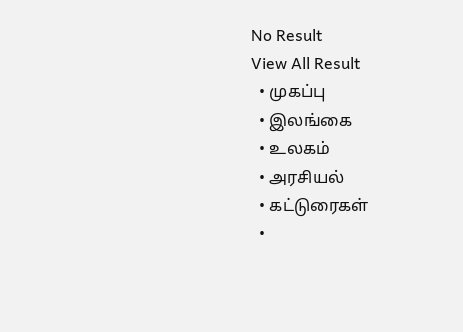No Result
View All Result
  • முகப்பு
  • இலங்கை
  • உலகம்
  • அரசியல்
  • கட்டுரைகள்
  •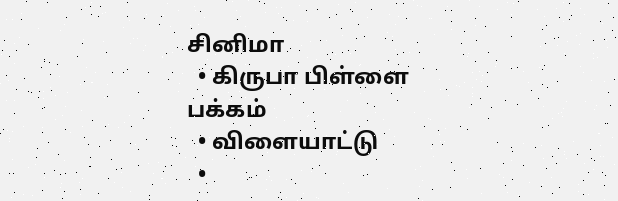சினிமா
  • கிருபா பிள்ளை பக்கம்
  • விளையாட்டு
  •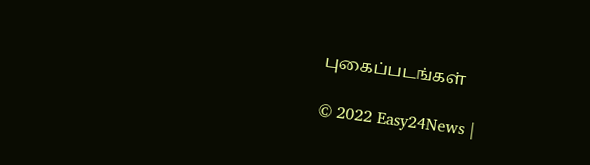புகைப்படங்கள்

© 2022 Easy24News |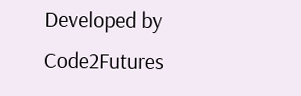Developed by Code2Futures